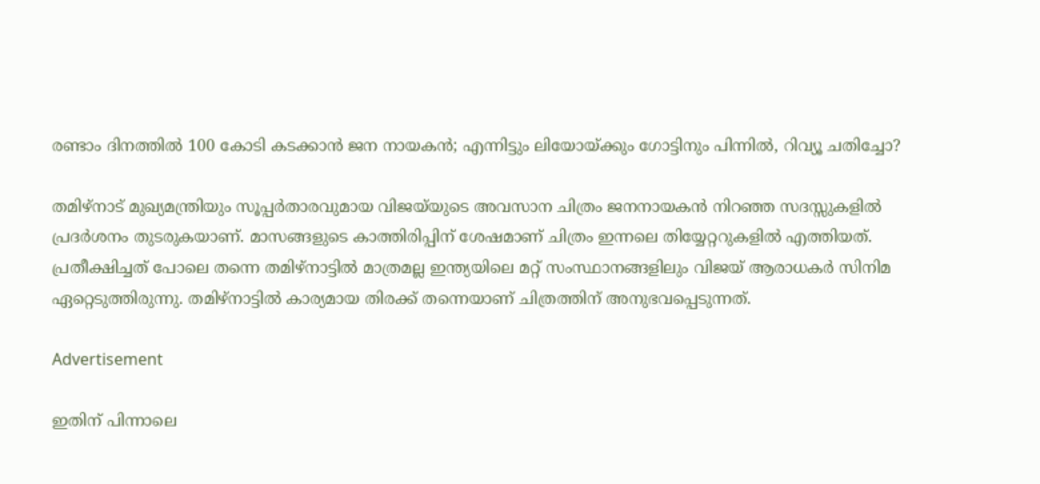രണ്ടാം ദിനത്തിൽ 100 കോടി കടക്കാൻ ജന നായകൻ; എന്നിട്ടും ലിയോയ്ക്കും ഗോട്ടിനും പിന്നിൽ, റിവ്യൂ ചതിച്ചോ?

തമിഴ്‌നാട് മുഖ്യമന്ത്രിയും സൂപ്പർതാരവുമായ വിജയ്‌യുടെ അവസാന ചിത്രം ജനനായകൻ നിറഞ്ഞ സദസ്സുകളിൽ പ്രദർശനം തുടരുകയാണ്. മാസങ്ങളുടെ കാത്തിരിപ്പിന് ശേഷമാണ് ചിത്രം ഇന്നലെ തിയ്യേറ്ററുകളിൽ എത്തിയത്. പ്രതീക്ഷിച്ചത് പോലെ തന്നെ തമിഴ്‌നാട്ടിൽ മാത്രമല്ല ഇന്ത്യയിലെ മറ്റ് സംസ്ഥാനങ്ങളിലും വിജയ് ആരാധകർ സിനിമ ഏറ്റെടുത്തിരുന്നു. തമിഴ്‌നാട്ടിൽ കാര്യമായ തിരക്ക് തന്നെയാണ് ചിത്രത്തിന് അനുഭവപ്പെടുന്നത്.

Advertisement

ഇതിന് പിന്നാലെ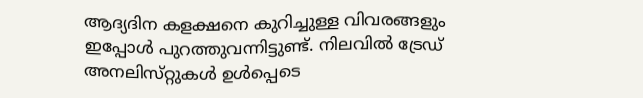ആദ്യദിന കളക്ഷനെ കുറിച്ചുള്ള വിവരങ്ങളും ഇപ്പോൾ പുറത്തുവന്നിട്ടുണ്ട്. നിലവിൽ ട്രേഡ് അനലിസ്‌റ്റുകൾ ഉൾപ്പെടെ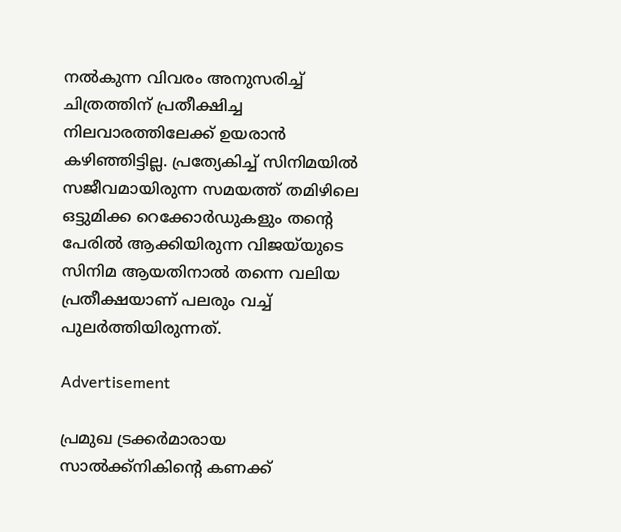നൽകുന്ന വിവരം അനുസരിച്ച് ചിത്രത്തിന് പ്രതീക്ഷിച്ച നിലവാരത്തിലേക്ക് ഉയരാൻ കഴിഞ്ഞിട്ടില്ല. പ്രത്യേകിച്ച് സിനിമയിൽ സജീവമായിരുന്ന സമയത്ത് തമിഴിലെ ഒട്ടുമിക്ക റെക്കോർഡുകളും തന്റെ പേരിൽ ആക്കിയിരുന്ന വിജയ്‌യുടെ സിനിമ ആയതിനാൽ തന്നെ വലിയ പ്രതീക്ഷയാണ് പലരും വച്ച് പുലർത്തിയിരുന്നത്.

Advertisement

പ്രമുഖ ട്രക്കർമാരായ സാൽക്ക്നികിന്റെ കണക്ക്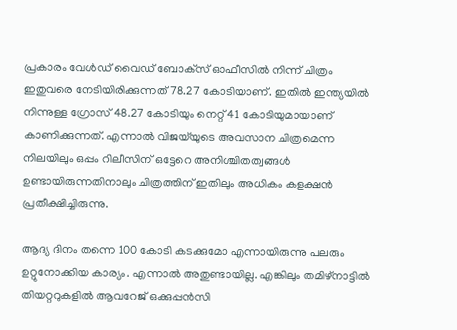പ്രകാരം വേൾഡ് വൈഡ് ബോക്‌സ് ഓഫീസില്‍ നിന്ന് ചിത്രം ഇതുവരെ നേടിയിരിക്കുന്നത് 78.27 കോടിയാണ്. ഇതില്‍ ഇന്ത്യയില്‍ നിന്നുള്ള ഗ്രോസ് 48.27 കോടിയും നെറ്റ് 41 കോടിയുമായാണ് കാണിക്കുന്നത്. എന്നാൽ വിജയ്‌യുടെ അവസാന ചിത്രമെന്ന നിലയിലും ഒപ്പം റിലീസിന് ഒട്ടേറെ അനിശ്ചിതത്വങ്ങൾ ഉണ്ടായിരുന്നതിനാലും ചിത്രത്തിന് ഇതിലും അധികം കളക്ഷൻ പ്രതീക്ഷിച്ചിരുന്നു.

ആദ്യ ദിനം തന്നെ 100 കോടി കടക്കുമോ എന്നായിരുന്നു പലരും ഉറ്റുനോക്കിയ കാര്യം. എന്നാൽ അതുണ്ടായില്ല. എങ്കിലും തമിഴ്‌നാട്ടില്‍ തിയറ്ററുകളിൽ ആവറേജ് ഒക്കുപ്പന്‍സി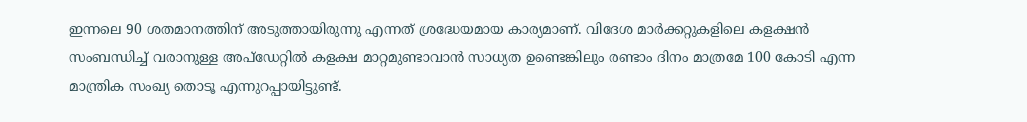ഇന്നലെ 90 ശതമാനത്തിന് അടുത്തായിരുന്നു എന്നത് ശ്രദ്ധേയമായ കാര്യമാണ്. വിദേശ മാര്‍ക്കറ്റുകളിലെ കളക്ഷന്‍ സംബന്ധിച്ച് വരാനുള്ള അപ്ഡേറ്റില്‍ കളക്ഷ മാറ്റമുണ്ടാവാൻ സാധ്യത ഉണ്ടെങ്കിലും രണ്ടാം ദിനം മാത്രമേ 100 കോടി എന്ന മാന്ത്രിക സംഖ്യ തൊടൂ എന്നുറപ്പായിട്ടുണ്ട്.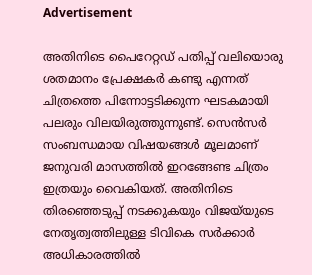Advertisement

അതിനിടെ പൈറേറ്റഡ് പതിപ്പ് വലിയൊരു ശതമാനം പ്രേക്ഷകര്‍ കണ്ടു എന്നത് ചിത്രത്തെ പിന്നോട്ടടിക്കുന്ന ഘടകമായി പലരും വിലയിരുത്തുന്നുണ്ട്. സെൻസർ സംബന്ധമായ വിഷയങ്ങൾ മൂലമാണ് ജനുവരി മാസത്തിൽ ഇറങ്ങേണ്ട ചിത്രം ഇത്രയും വൈകിയത്. അതിനിടെ തിരഞ്ഞെടുപ്പ് നടക്കുകയും വിജയ്‌യുടെ നേതൃത്വത്തിലുള്ള ടിവികെ സർക്കാർ അധികാരത്തിൽ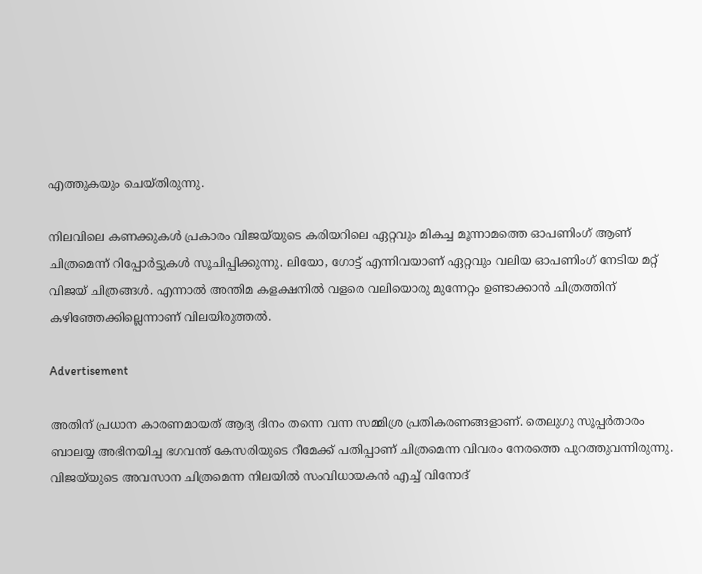എത്തുകയും ചെയ്‌തിരുന്നു.

നിലവിലെ കണക്കുകൾ പ്രകാരം വിജയ്‌യുടെ കരിയറിലെ ഏറ്റവും മികച്ച മൂന്നാമത്തെ ഓപണിംഗ് ആണ് ചിത്രമെന്ന് റിപ്പോർട്ടുകൾ സൂചിപ്പിക്കുന്നു. ലിയോ, ഗോട്ട് എന്നിവയാണ് ഏറ്റവും വലിയ ഓപണിംഗ് നേടിയ മറ്റ് വിജയ് ചിത്രങ്ങള്‍. എന്നാൽ അന്തിമ കളക്ഷനിൽ വളരെ വലിയൊരു മുന്നേറ്റം ഉണ്ടാക്കാൻ ചിത്രത്തിന് കഴിഞ്ഞേക്കില്ലെന്നാണ് വിലയിരുത്തൽ.

Advertisement

അതിന് പ്രധാന കാരണമായത് ആദ്യ ദിനം തന്നെ വന്ന സമ്മിശ്ര പ്രതികരണങ്ങളാണ്. തെലുഗു സൂപ്പർതാരം ബാലയ്യ അഭിനയിച്ച ഭഗവന്ത് കേസരിയുടെ റീമേക്ക് പതിപ്പാണ് ചിത്രമെന്ന വിവരം നേരത്തെ പുറത്തുവന്നിരുന്നു. വിജയ്‌യുടെ അവസാന ചിത്രമെന്ന നിലയിൽ സംവിധായകൻ എച്ച് വിനോദ്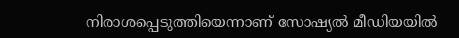നിരാശപ്പെടുത്തിയെന്നാണ് സോഷ്യൽ മീഡിയയിൽ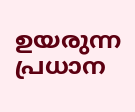ഉയരുന്ന പ്രധാന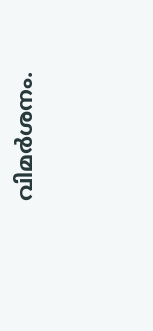വിമർശനം.